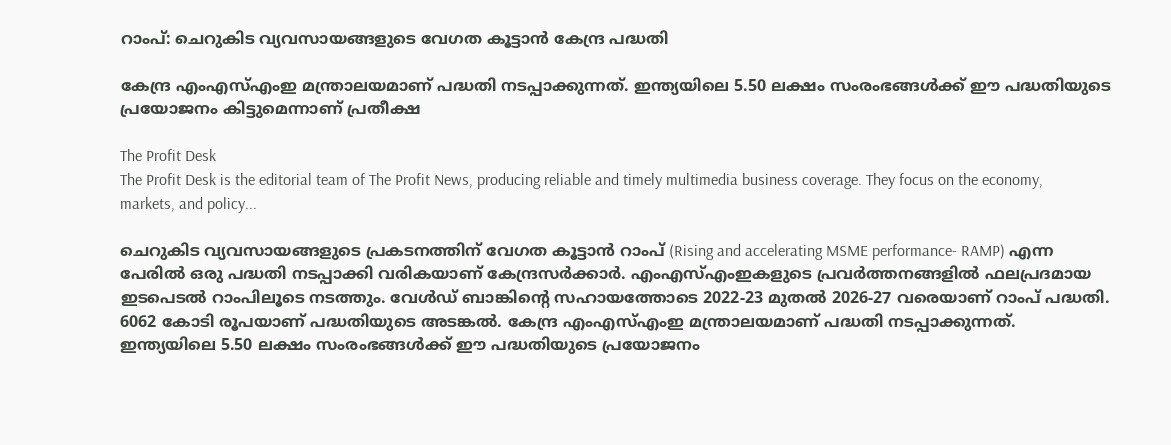റാംപ്: ചെറുകിട വ്യവസായങ്ങളുടെ വേഗത കൂട്ടാന്‍ കേന്ദ്ര പദ്ധതി

കേന്ദ്ര എംഎസ്എംഇ മന്ത്രാലയമാണ് പദ്ധതി നടപ്പാക്കുന്നത്. ഇന്ത്യയിലെ 5.50 ലക്ഷം സംരംഭങ്ങള്‍ക്ക് ഈ പദ്ധതിയുടെ പ്രയോജനം കിട്ടുമെന്നാണ് പ്രതീക്ഷ

The Profit Desk
The Profit Desk is the editorial team of The Profit News, producing reliable and timely multimedia business coverage. They focus on the economy, markets, and policy...

ചെറുകിട വ്യവസായങ്ങളുടെ പ്രകടനത്തിന് വേഗത കൂട്ടാന്‍ റാംപ് (Rising and accelerating MSME performance- RAMP) എന്ന പേരില്‍ ഒരു പദ്ധതി നടപ്പാക്കി വരികയാണ് കേന്ദ്രസര്‍ക്കാര്‍. എംഎസ്എംഇകളുടെ പ്രവര്‍ത്തനങ്ങളില്‍ ഫലപ്രദമായ ഇടപെടല്‍ റാംപിലൂടെ നടത്തും. വേള്‍ഡ് ബാങ്കിന്റെ സഹായത്തോടെ 2022-23 മുതല്‍ 2026-27 വരെയാണ് റാംപ് പദ്ധതി. 6062 കോടി രൂപയാണ് പദ്ധതിയുടെ അടങ്കല്‍. കേന്ദ്ര എംഎസ്എംഇ മന്ത്രാലയമാണ് പദ്ധതി നടപ്പാക്കുന്നത്. ഇന്ത്യയിലെ 5.50 ലക്ഷം സംരംഭങ്ങള്‍ക്ക് ഈ പദ്ധതിയുടെ പ്രയോജനം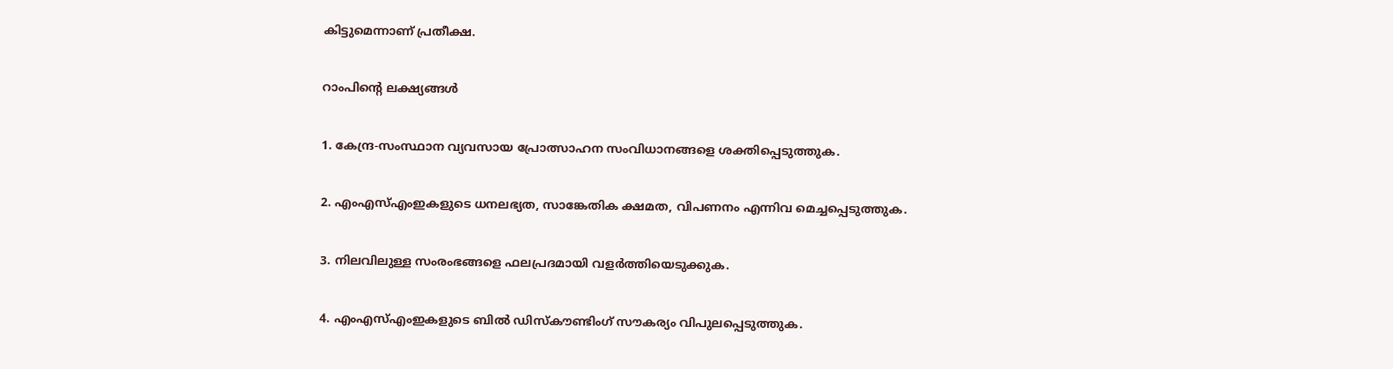കിട്ടുമെന്നാണ് പ്രതീക്ഷ.

റാംപിന്റെ ലക്ഷ്യങ്ങള്‍

1. കേന്ദ്ര-സംസ്ഥാന വ്യവസായ പ്രോത്സാഹന സംവിധാനങ്ങളെ ശക്തിപ്പെടുത്തുക.

2. എംഎസ്എംഇകളുടെ ധനലഭ്യത, സാങ്കേതിക ക്ഷമത, വിപണനം എന്നിവ മെച്ചപ്പെടുത്തുക.

3. നിലവിലുള്ള സംരംഭങ്ങളെ ഫലപ്രദമായി വളര്‍ത്തിയെടുക്കുക.

4. എംഎസ്എംഇകളുടെ ബില്‍ ഡിസ്‌കൗണ്ടിംഗ് സൗകര്യം വിപുലപ്പെടുത്തുക.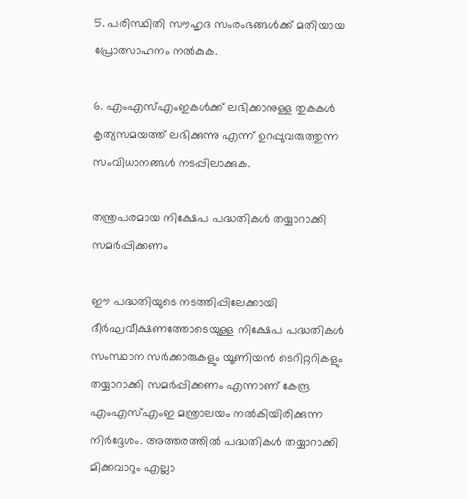5. പരിസ്ഥിതി സൗഹൃദ സംരംഭങ്ങള്‍ക്ക് മതിയായ പ്രോത്സാഹനം നല്‍കുക.

6. എംഎസ്എംഇകള്‍ക്ക് ലഭിക്കാനുള്ള തുകകള്‍ കൃത്യസമയത്ത് ലഭിക്കുന്നു എന്ന് ഉറപ്പുവരുത്തുന്ന സംവിധാനങ്ങള്‍ നടപ്പിലാക്കുക.

തന്ത്രപരമായ നിക്ഷേപ പദ്ധതികള്‍ തയ്യാറാക്കി സമര്‍പ്പിക്കണം

ഈ പദ്ധതിയുടെ നടത്തിപ്പിലേക്കായി ദീര്‍ഘവീക്ഷണത്തോടെയുള്ള നിക്ഷേപ പദ്ധതികള്‍ സംസ്ഥാന സര്‍ക്കാരുകളും യൂണിയന്‍ ടെറിറ്ററികളും തയ്യാറാക്കി സമര്‍പ്പിക്കണം എന്നാണ് കേന്ദ്ര എംഎസ്എംഇ മന്ത്രാലയം നല്‍കിയിരിക്കുന്ന നിര്‍ദ്ദേശം. അത്തരത്തില്‍ പദ്ധതികള്‍ തയ്യാറാക്കി മിക്കവാറും എല്ലാ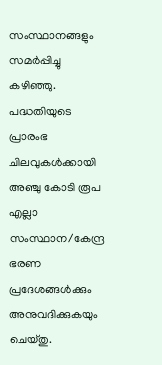സംസ്ഥാനങ്ങളും സമര്‍പ്പിച്ചു കഴിഞ്ഞു. പദ്ധതിയുടെ പ്രാരംഭ ചിലവുകള്‍ക്കായി അഞ്ചു കോടി രൂപ എല്ലാ സംസ്ഥാന/കേന്ദ്ര ഭരണ പ്രദേശങ്ങള്‍ക്കും അനുവദിക്കുകയും ചെയ്തു.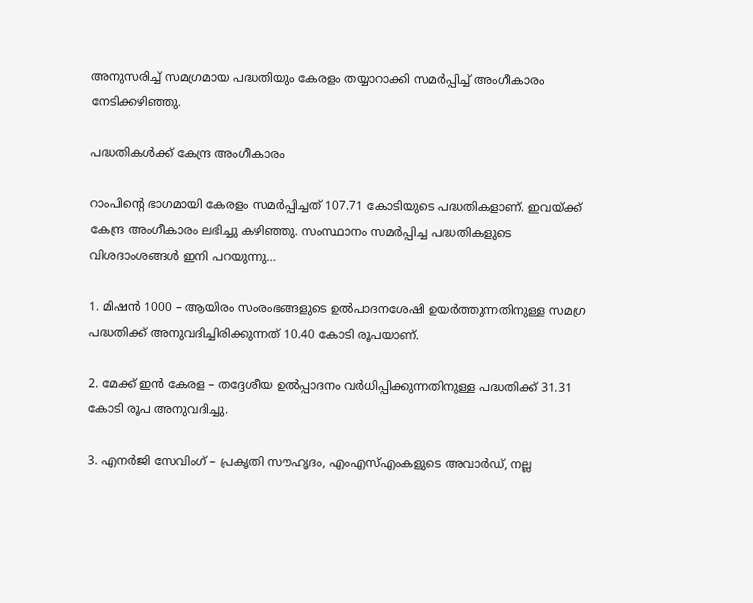അനുസരിച്ച് സമഗ്രമായ പദ്ധതിയും കേരളം തയ്യാറാക്കി സമര്‍പ്പിച്ച് അംഗീകാരം നേടിക്കഴിഞ്ഞു.

പദ്ധതികള്‍ക്ക് കേന്ദ്ര അംഗീകാരം

റാംപിന്റെ ഭാഗമായി കേരളം സമര്‍പ്പിച്ചത് 107.71 കോടിയുടെ പദ്ധതികളാണ്. ഇവയ്ക്ക് കേന്ദ്ര അംഗീകാരം ലഭിച്ചു കഴിഞ്ഞു. സംസ്ഥാനം സമര്‍പ്പിച്ച പദ്ധതികളുടെ വിശദാംശങ്ങള്‍ ഇനി പറയുന്നു…

1. മിഷന്‍ 1000 – ആയിരം സംരംഭങ്ങളുടെ ഉല്‍പാദനശേഷി ഉയര്‍ത്തുന്നതിനുള്ള സമഗ്ര പദ്ധതിക്ക് അനുവദിച്ചിരിക്കുന്നത് 10.40 കോടി രൂപയാണ്.

2. മേക്ക് ഇന്‍ കേരള – തദ്ദേശീയ ഉല്‍പ്പാദനം വര്‍ധിപ്പിക്കുന്നതിനുള്ള പദ്ധതിക്ക് 31.31 കോടി രൂപ അനുവദിച്ചു.

3. എനര്‍ജി സേവിംഗ് – പ്രകൃതി സൗഹൃദം, എംഎസ്എംകളുടെ അവാര്‍ഡ്, നല്ല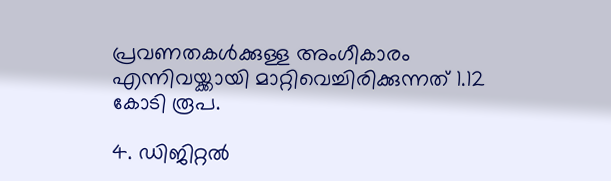പ്രവണതകള്‍ക്കുള്ള അംഗീകാരം എന്നിവയ്ക്കായി മാറ്റിവെച്ചിരിക്കുന്നത് 1.12 കോടി രൂപ.

4. ഡിജിറ്റല്‍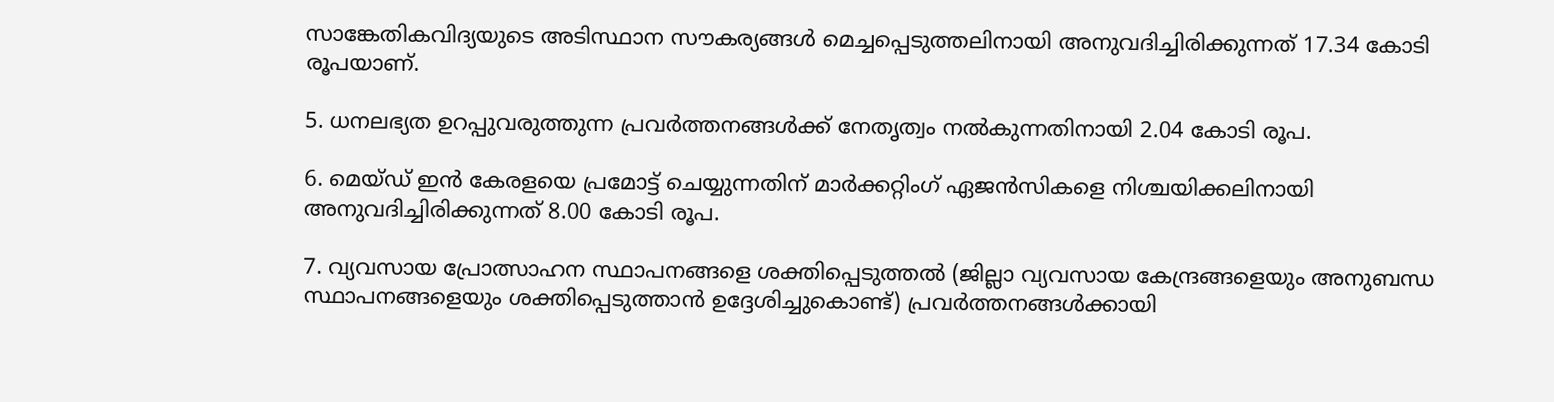സാങ്കേതികവിദ്യയുടെ അടിസ്ഥാന സൗകര്യങ്ങള്‍ മെച്ചപ്പെടുത്തലിനായി അനുവദിച്ചിരിക്കുന്നത് 17.34 കോടി രൂപയാണ്.

5. ധനലഭ്യത ഉറപ്പുവരുത്തുന്ന പ്രവര്‍ത്തനങ്ങള്‍ക്ക് നേതൃത്വം നല്‍കുന്നതിനായി 2.04 കോടി രൂപ.

6. മെയ്ഡ് ഇന്‍ കേരളയെ പ്രമോട്ട് ചെയ്യുന്നതിന് മാര്‍ക്കറ്റിംഗ് ഏജന്‍സികളെ നിശ്ചയിക്കലിനായി അനുവദിച്ചിരിക്കുന്നത് 8.00 കോടി രൂപ.

7. വ്യവസായ പ്രോത്സാഹന സ്ഥാപനങ്ങളെ ശക്തിപ്പെടുത്തല്‍ (ജില്ലാ വ്യവസായ കേന്ദ്രങ്ങളെയും അനുബന്ധ സ്ഥാപനങ്ങളെയും ശക്തിപ്പെടുത്താന്‍ ഉദ്ദേശിച്ചുകൊണ്ട്) പ്രവര്‍ത്തനങ്ങള്‍ക്കായി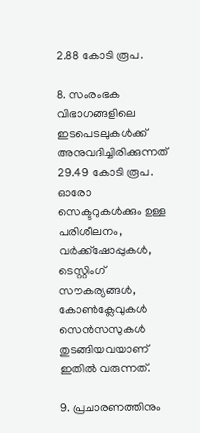2.88 കോടി രൂപ.

8. സംരംഭക വിഭാഗങ്ങളിലെ ഇടപെടലുകള്‍ക്ക് അനുവദിച്ചിരിക്കുന്നത് 29.49 കോടി രൂപ. ഓരോ സെക്ടറുകള്‍ക്കും ഉള്ള പരിശീലനം, വര്‍ക്ക്ഷോപ്പുകള്‍, ടെസ്റ്റിംഗ് സൗകര്യങ്ങള്‍, കോണ്‍ക്ലേവുകള്‍ സെന്‍സസുകള്‍ തുടങ്ങിയവയാണ് ഇതില്‍ വരുന്നത്.

9. പ്രചാരണത്തിനും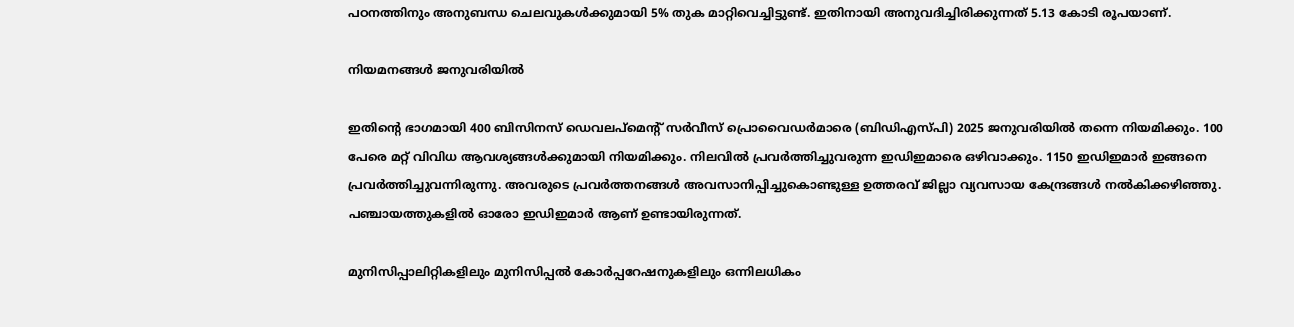പഠനത്തിനും അനുബന്ധ ചെലവുകള്‍ക്കുമായി 5% തുക മാറ്റിവെച്ചിട്ടുണ്ട്. ഇതിനായി അനുവദിച്ചിരിക്കുന്നത് 5.13 കോടി രൂപയാണ്.

നിയമനങ്ങള്‍ ജനുവരിയില്‍

ഇതിന്റെ ഭാഗമായി 400 ബിസിനസ് ഡെവലപ്മെന്റ് സര്‍വീസ് പ്രൊവൈഡര്‍മാരെ (ബിഡിഎസ്പി) 2025 ജനുവരിയില്‍ തന്നെ നിയമിക്കും. 100 പേരെ മറ്റ് വിവിധ ആവശ്യങ്ങള്‍ക്കുമായി നിയമിക്കും. നിലവില്‍ പ്രവര്‍ത്തിച്ചുവരുന്ന ഇഡിഇമാരെ ഒഴിവാക്കും. 1150 ഇഡിഇമാര്‍ ഇങ്ങനെ പ്രവര്‍ത്തിച്ചുവന്നിരുന്നു. അവരുടെ പ്രവര്‍ത്തനങ്ങള്‍ അവസാനിപ്പിച്ചുകൊണ്ടുള്ള ഉത്തരവ് ജില്ലാ വ്യവസായ കേന്ദ്രങ്ങള്‍ നല്‍കിക്കഴിഞ്ഞു. പഞ്ചായത്തുകളില്‍ ഓരോ ഇഡിഇമാര്‍ ആണ് ഉണ്ടായിരുന്നത്.

മുനിസിപ്പാലിറ്റികളിലും മുനിസിപ്പല്‍ കോര്‍പ്പറേഷനുകളിലും ഒന്നിലധികം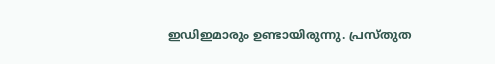ഇഡിഇമാരും ഉണ്ടായിരുന്നു. പ്രസ്തുത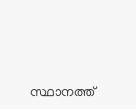സ്ഥാനത്ത്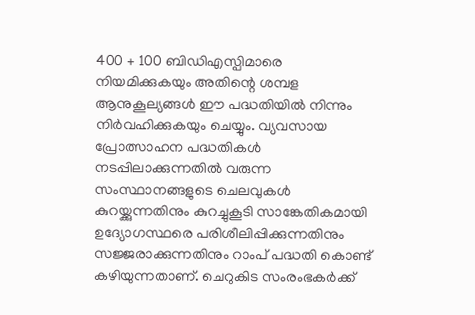400 + 100 ബിഡിഎസ്പിമാരെ നിയമിക്കുകയും അതിന്റെ ശമ്പള ആനുകൂല്യങ്ങള്‍ ഈ പദ്ധതിയില്‍ നിന്നും നിര്‍വഹിക്കുകയും ചെയ്യും. വ്യവസായ പ്രോത്സാഹന പദ്ധതികള്‍ നടപ്പിലാക്കുന്നതില്‍ വരുന്ന സംസ്ഥാനങ്ങളുടെ ചെലവുകള്‍ കുറയ്ക്കുന്നതിനും കുറച്ചുകൂടി സാങ്കേതികമായി ഉദ്യോഗസ്ഥരെ പരിശീലിപ്പിക്കുന്നതിനും സജ്ജരാക്കുന്നതിനും റാംപ് പദ്ധതി കൊണ്ട് കഴിയുന്നതാണ്. ചെറുകിട സംരംഭകര്‍ക്ക്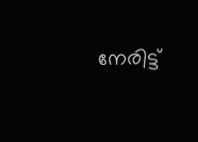നേരിട്ട്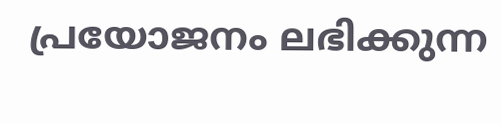പ്രയോജനം ലഭിക്കുന്ന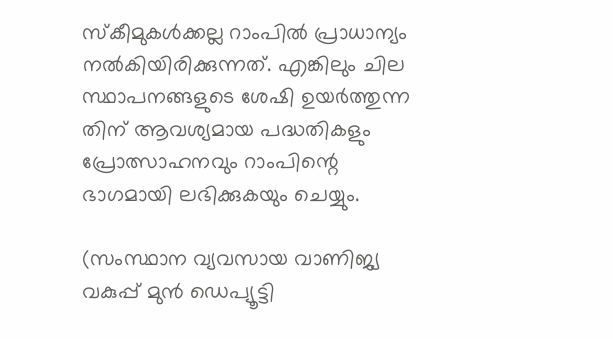സ്‌കീമുകള്‍ക്കല്ല റാംപില്‍ പ്രാധാന്യം നല്‍കിയിരിക്കുന്നത്. എങ്കിലും ചില സ്ഥാപനങ്ങളുടെ ശേഷി ഉയര്‍ത്തുന്ന
തിന് ആവശ്യമായ പദ്ധതികളും പ്രോത്സാഹനവും റാംപിന്റെ ഭാഗമായി ലഭിക്കുകയും ചെയ്യും.

(സംസ്ഥാന വ്യവസായ വാണിജ്യ വകുപ്പ് മുന്‍ ഡെപ്യൂട്ടി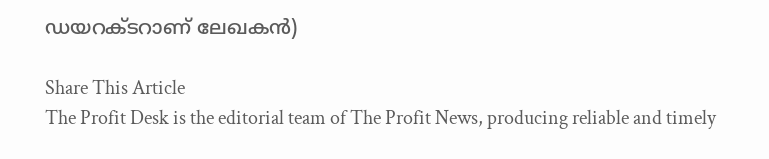ഡയറക്ടറാണ് ലേഖകന്‍)

Share This Article
The Profit Desk is the editorial team of The Profit News, producing reliable and timely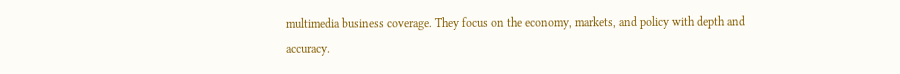multimedia business coverage. They focus on the economy, markets, and policy with depth and accuracy.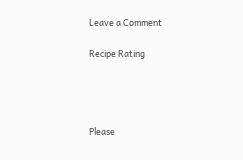Leave a Comment

Recipe Rating




Please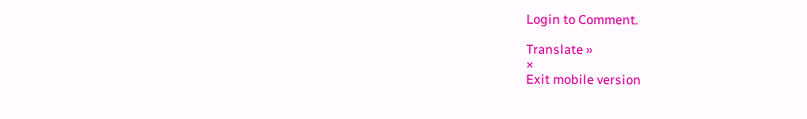Login to Comment.

Translate »
×
Exit mobile version